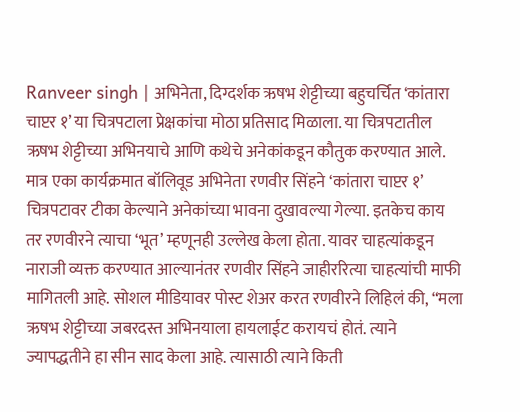Ranveer singh | अभिनेता, दिग्दर्शक ऋषभ शेट्टीच्या बहुचर्चित ‘कांतारा चाप्टर १’ या चित्रपटाला प्रेक्षकांचा मोठा प्रतिसाद मिळाला. या चित्रपटातील ऋषभ शेट्टीच्या अभिनयाचे आणि कथेचे अनेकांकडून कौतुक करण्यात आले. मात्र एका कार्यक्रमात बॉलिवूड अभिनेता रणवीर सिंहने ‘कांतारा चाप्टर १’ चित्रपटावर टीका केल्याने अनेकांच्या भावना दुखावल्या गेल्या. इतकेच काय तर रणवीरने त्याचा ‘भूत’ म्हणूनही उल्लेख केला होता. यावर चाहत्यांकडून नाराजी व्यक्त करण्यात आल्यानंतर रणवीर सिंहने जाहीररित्या चाहत्यांची माफी मागितली आहे. सोशल मीडियावर पोस्ट शेअर करत रणवीरने लिहिलं की, “मला ऋषभ शेट्टीच्या जबरदस्त अभिनयाला हायलाईट करायचं होतं. त्याने ज्यापद्धतीने हा सीन साद केला आहे. त्यासाठी त्याने किती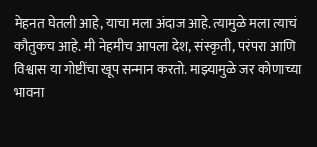मेहनत घेतली आहे, याचा मला अंदाज आहे. त्यामुळे मला त्याचं कौतुकच आहे. मी नेहमीच आपला देश, संस्कृती, परंपरा आणि विश्वास या गोष्टींचा खूप सन्मान करतो. माझ्यामुळे जर कोणाच्या भावना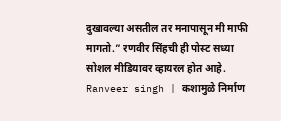दुखावल्या असतील तर मनापासून मी माफी मागतो.” रणवीर सिंहची ही पोस्ट सध्या सोशल मीडियावर व्हायरल होत आहे. Ranveer singh | कशामुळे निर्माण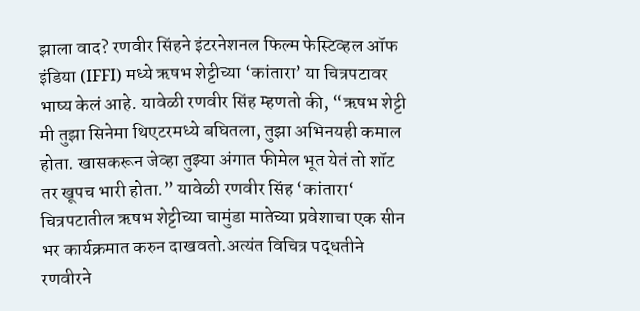झाला वाद? रणवीर सिंहने इंटरनेशनल फिल्म फेस्टिव्हल ऑफ इंडिया (IFFI) मध्ये ऋषभ शेट्टीच्या ‘कांतारा’ या चित्रपटावर भाष्य केलं आहे. यावेळी रणवीर सिंह म्हणतो की, “ऋषभ शेट्टी मी तुझा सिनेमा थिएटरमध्ये बघितला, तुझा अभिनयही कमाल होता. खासकरून जेव्हा तुझ्या अंगात फीमेल भूत येतं तो शॉट तर खूपच भारी होता.” यावेळी रणवीर सिंह ‘कांतारा‘ चित्रपटातील ऋषभ शेट्टीच्या चामुंडा मातेच्या प्रवेशाचा एक सीन भर कार्यक्रमात करुन दाखवतो.अत्यंत विचित्र पद्धतीने रणवीरने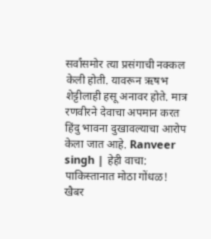सर्वांसमोर त्या प्रसंगाची नक्कल केली होती. यावरून ऋषभ शेट्टीलाही हसू अनावर होते. मात्र रणवीरने देवाचा अपमान करत हिंदु भावना दुखावल्याचा आरोप केला जात आहे. Ranveer singh | हेही वाचा: पाकिस्तानात मोठा गोंधळ! खैबर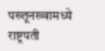पख्तूनख्वामध्ये राष्ट्रपती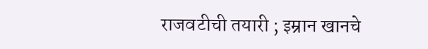राजवटीची तयारी ; इम्रान खानचे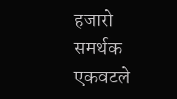हजारो समर्थक एकवटले